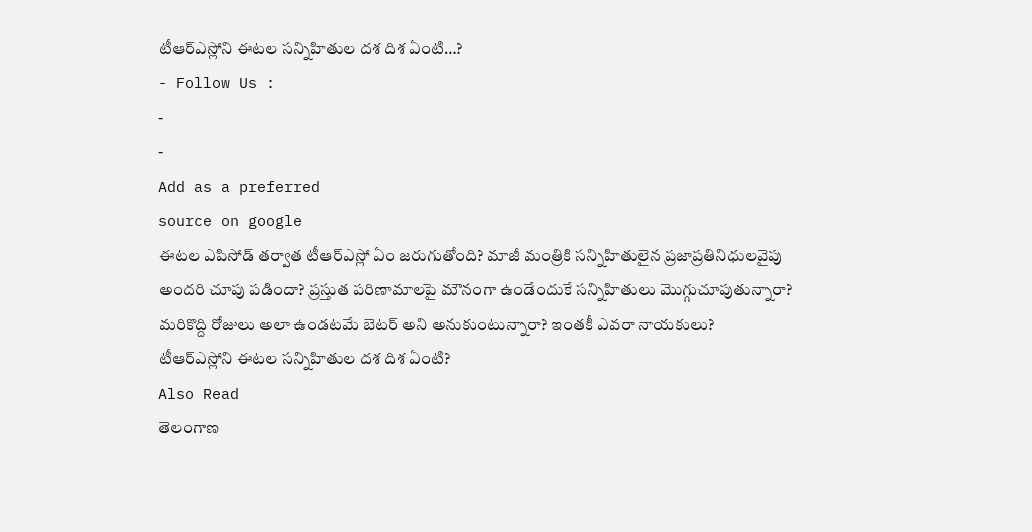టీఆర్ఎస్లోని ఈటల సన్నిహితుల దశ దిశ ఏంటి…?
- Follow Us :
-
-
Add as a preferred
source on google
ఈటల ఎపిసోడ్ తర్వాత టీఆర్ఎస్లో ఏం జరుగుతోంది? మాజీ మంత్రికి సన్నిహితులైన ప్రజాప్రతినిధులవైపు అందరి చూపు పడిందా? ప్రస్తుత పరిణామాలపై మౌనంగా ఉండేందుకే సన్నిహితులు మొగ్గుచూపుతున్నారా? మరికొద్ది రోజులు అలా ఉండటమే బెటర్ అని అనుకుంటున్నారా? ఇంతకీ ఎవరా నాయకులు?
టీఆర్ఎస్లోని ఈటల సన్నిహితుల దశ దిశ ఏంటి?
Also Read
తెలంగాణ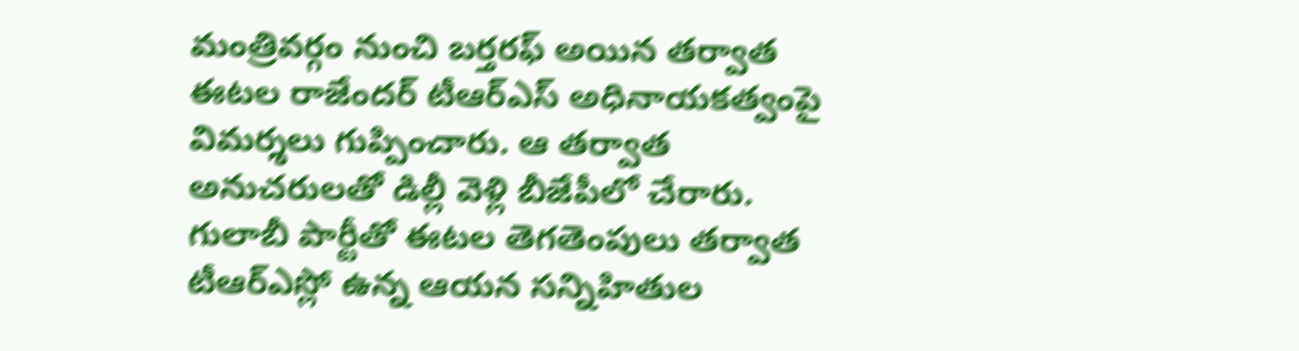మంత్రివర్గం నుంచి బర్తరఫ్ అయిన తర్వాత ఈటల రాజేందర్ టీఆర్ఎస్ అధినాయకత్వంపై విమర్శలు గుప్పించారు. ఆ తర్వాత అనుచరులతో డిల్లీ వెళ్లి బీజేపీలో చేరారు. గులాబీ పార్టీతో ఈటల తెగతెంపులు తర్వాత టీఆర్ఎస్లో ఉన్న ఆయన సన్నిహితుల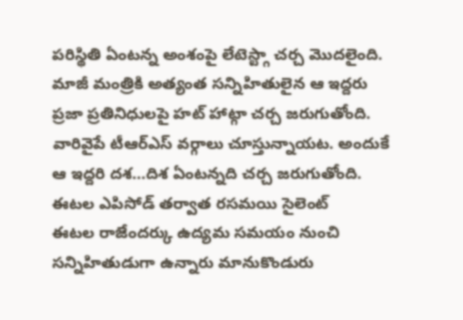పరిస్థితి ఏంటన్న అంశంపై లేటెస్ట్గా చర్చ మొదలైంది. మాజీ మంత్రికి అత్యంత సన్నిహితులైన ఆ ఇద్దరు ప్రజా ప్రతినిధులపై హట్ హాట్గా చర్చ జరుగుతోంది. వారివైపే టీఆర్ఎస్ వర్గాలు చూస్తున్నాయట. అందుకే ఆ ఇద్దరి దశ…దిశ ఏంటన్నది చర్చ జరుగుతోంది.
ఈటల ఎపిసోడ్ తర్వాత రసమయి సైలెంట్
ఈటల రాజేందర్కు ఉద్యమ సమయం నుంచి సన్నిహితుడుగా ఉన్నారు మానుకొండురు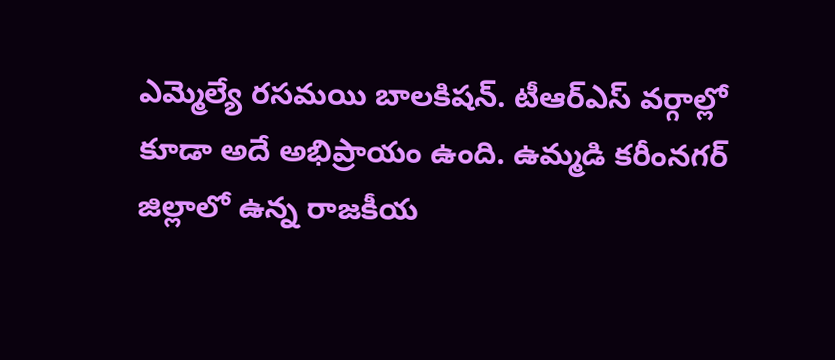ఎమ్మెల్యే రసమయి బాలకిషన్. టీఆర్ఎస్ వర్గాల్లో కూడా అదే అభిప్రాయం ఉంది. ఉమ్మడి కరీంనగర్ జిల్లాలో ఉన్న రాజకీయ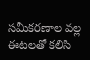సమీకరణాల వల్ల ఈటలతో కలిసి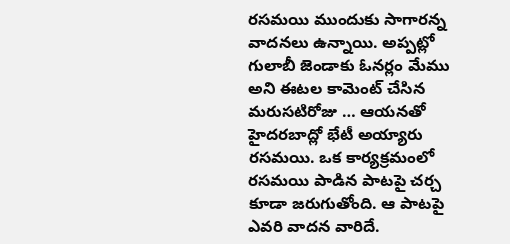రసమయి ముందుకు సాగారన్న వాదనలు ఉన్నాయి. అప్పట్లో గులాబీ జెండాకు ఓనర్లం మేము అని ఈటల కామెంట్ చేసిన మరుసటిరోజు … ఆయనతో హైదరబాద్లో భేటీ అయ్యారు రసమయి. ఒక కార్యక్రమంలో రసమయి పాడిన పాటపై చర్చ కూడా జరుగుతోంది. ఆ పాటపై ఎవరి వాదన వారిదే.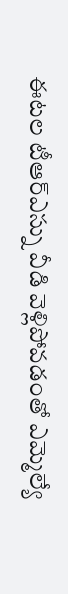ఈటల టీఆర్ఎస్ను వీడి వెళ్లిపోవడంతో ఎమ్మెల్యే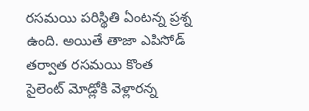రసమయి పరిస్థితి ఏంటన్న ప్రశ్న ఉంది. అయితే తాజా ఎపిసోడ్ తర్వాత రసమయి కొంత సైలెంట్ మోడ్లోకి వెళ్లారన్న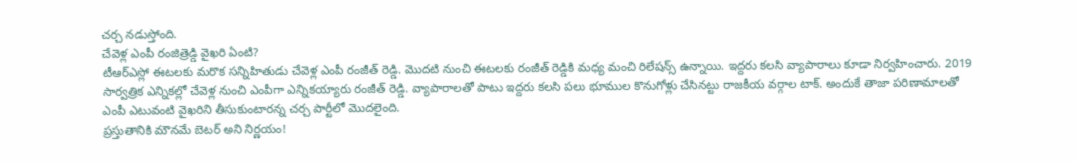చర్చ నడుస్తోంది.
చేవెళ్ల ఎంపీ రంజిత్రెడ్డి వైఖరి ఏంటి?
టీఆర్ఎస్లో ఈటలకు మరొక సన్నిహితుడు చేవెళ్ల ఎంపీ రంజీత్ రెడ్డి. మొదటి నుంచి ఈటలకు రంజీత్ రెడ్డికి మధ్య మంచి రిలేషన్స్ ఉన్నాయి. ఇద్దరు కలసి వ్యాపారాలు కూడా నిర్వహించారు. 2019 సార్వత్రిక ఎన్నికల్లో చేవెళ్ల నుంచి ఎంపీగా ఎన్నికయ్యారు రంజీత్ రెడ్డి. వ్యాపారాలతో పాటు ఇద్దరు కలసి పలు భూముల కొనుగోళ్లు చేసినట్టు రాజకీయ వర్గాల టాక్. అందుకే తాజా పరిణామాలతో ఎంపీ ఎటువంటి వైఖరిని తీసుకుంటారన్న చర్చ పార్టీలో మొదలైంది.
ప్రస్తుతానికి మౌనమే బెటర్ అని నిర్ణయం!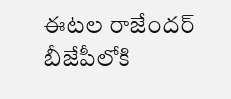ఈటల రాజేందర్ బీజేపీలోకి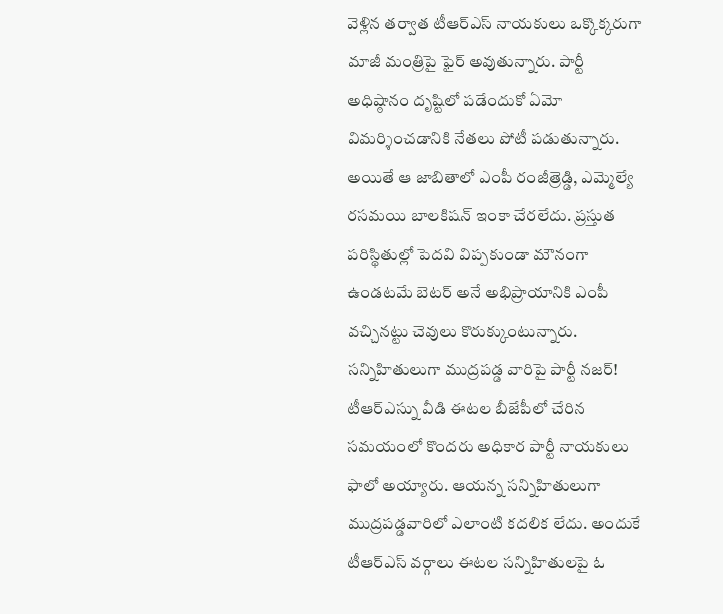వెళ్లిన తర్వాత టీఆర్ఎస్ నాయకులు ఒక్కొక్కరుగా మాజీ మంత్రిపై ఫైర్ అవుతున్నారు. పార్టీ అధిష్ఠానం దృష్టిలో పడేందుకో ఏమో విమర్శించడానికి నేతలు పోటీ పడుతున్నారు. అయితే ఆ జాబితాలో ఎంపీ రంజీత్రెడ్డి, ఎమ్మెల్యే రసమయి బాలకిషన్ ఇంకా చేరలేదు. ప్రస్తుత పరిస్థితుల్లో పెదవి విప్పకుండా మౌనంగా ఉండటమే బెటర్ అనే అభిప్రాయానికి ఎంపీ వచ్చినట్టు చెవులు కొరుక్కుంటున్నారు.
సన్నిహితులుగా ముద్రపడ్డ వారిపై పార్టీ నజర్!
టీఆర్ఎస్ను వీడి ఈటల బీజేపీలో చేరిన సమయంలో కొందరు అధికార పార్టీ నాయకులు ఫాలో అయ్యారు. ఆయన్న సన్నిహితులుగా ముద్రపడ్డవారిలో ఎలాంటి కదలిక లేదు. అందుకే టీఆర్ఎస్ వర్గాలు ఈటల సన్నిహితులపై ఓ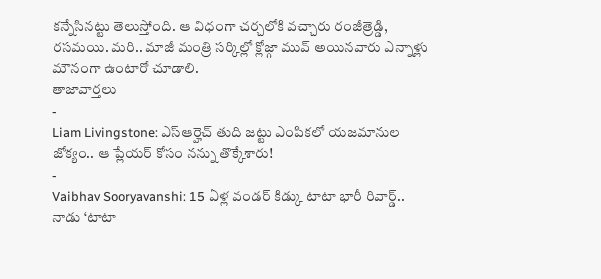కన్నేసినట్టు తెలుస్తోంది. ఆ విధంగా చర్చలోకి వచ్చారు రంజీత్రెడ్డి, రసమయి. మరి.. మాజీ మంత్రి సర్కిల్లో క్లోజ్గా మువ్ అయినవారు ఎన్నాళ్లు మౌనంగా ఉంటారో చూడాలి.
తాజావార్తలు
-
Liam Livingstone: ఎస్ఆర్హెచ్ తుది జట్టు ఎంపికలో యజమానుల జోక్యం.. ఆ ప్లేయర్ కోసం నన్ను తొక్కేశారు!
-
Vaibhav Sooryavanshi: 15 ఏళ్ల వండర్ కిడ్కు టాటా భారీ రివార్డ్.. నాడు ‘టాటా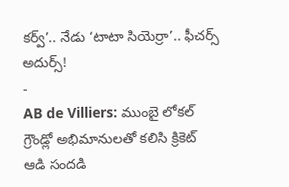కర్వ్’.. నేడు ‘టాటా సియెర్రా’.. ఫీచర్స్ అదుర్స్!
-
AB de Villiers: ముంబై లోకల్ గ్రౌండ్లో అభిమానులతో కలిసి క్రికెట్ ఆడి సందడి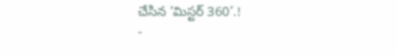చేసిన ‘మిస్టర్ 360’.!
-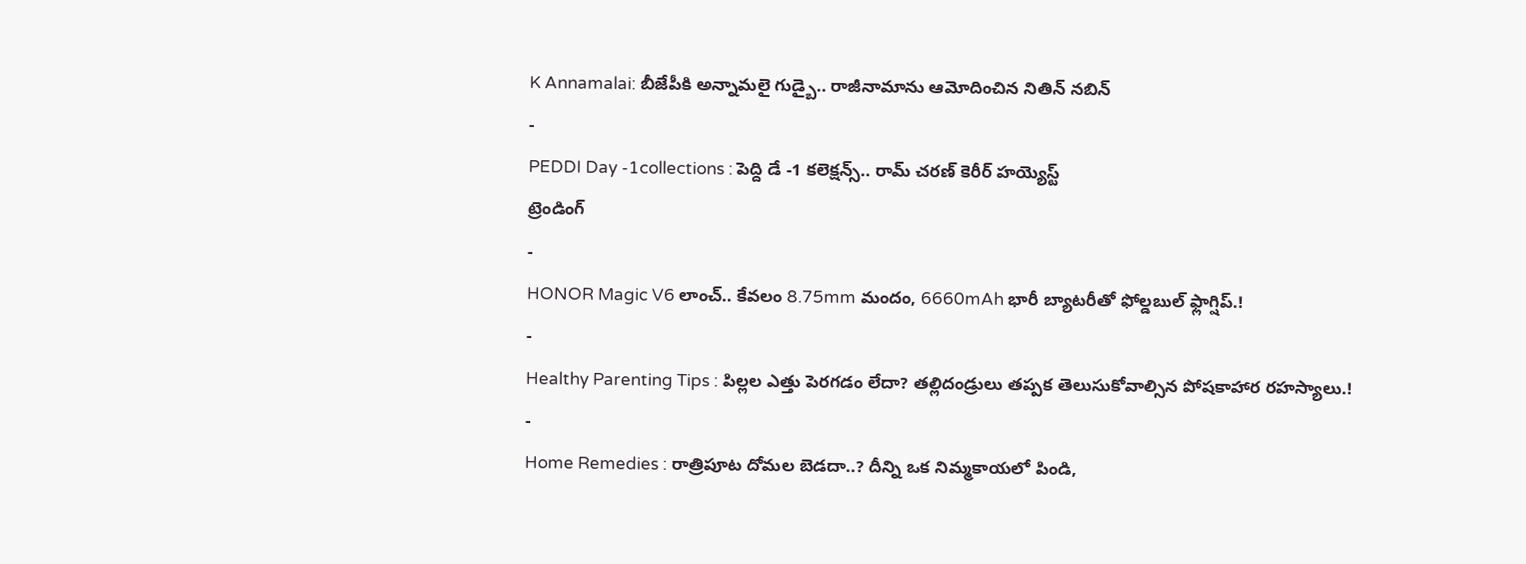K Annamalai: బీజేపీకి అన్నామలై గుడ్బై.. రాజీనామాను ఆమోదించిన నితిన్ నబిన్
-
PEDDI Day -1collections : పెద్ది డే -1 కలెక్షన్స్.. రామ్ చరణ్ కెరీర్ హయ్యెస్ట్
ట్రెండింగ్
-
HONOR Magic V6 లాంచ్.. కేవలం 8.75mm మందం, 6660mAh భారీ బ్యాటరీతో ఫోల్డబుల్ ఫ్లాగ్షిప్.!
-
Healthy Parenting Tips : పిల్లల ఎత్తు పెరగడం లేదా? తల్లిదండ్రులు తప్పక తెలుసుకోవాల్సిన పోషకాహార రహస్యాలు.!
-
Home Remedies : రాత్రిపూట దోమల బెడదా..? దీన్ని ఒక నిమ్మకాయలో పిండి,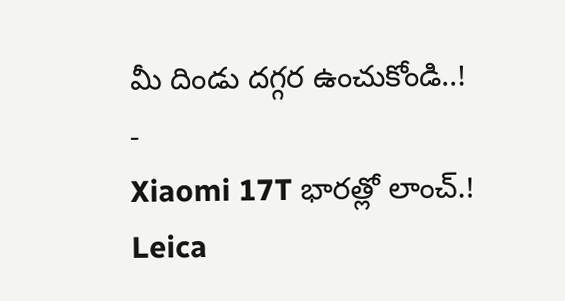మీ దిండు దగ్గర ఉంచుకోండి..!
-
Xiaomi 17T భారత్లో లాంచ్.! Leica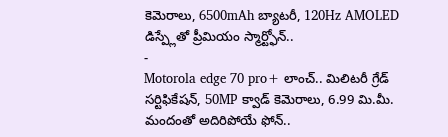కెమెరాలు, 6500mAh బ్యాటరీ, 120Hz AMOLED డిస్ప్లేతో ప్రీమియం స్మార్ట్ఫోన్..
-
Motorola edge 70 pro+ లాంచ్.. మిలిటరీ గ్రేడ్ సర్టిఫికేషన్, 50MP క్వాడ్ కెమెరాలు, 6.99 మి.మీ. మందంతో అదిరిపోయే ఫోన్..